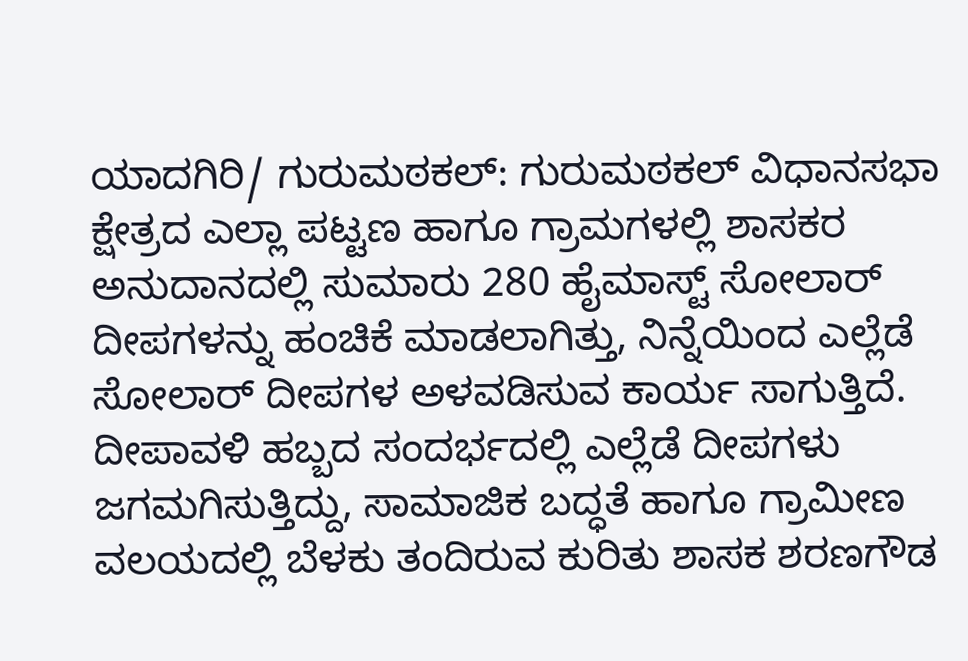ಯಾದಗಿರಿ/ ಗುರುಮಠಕಲ್: ಗುರುಮಠಕಲ್ ವಿಧಾನಸಭಾ ಕ್ಷೇತ್ರದ ಎಲ್ಲಾ ಪಟ್ಟಣ ಹಾಗೂ ಗ್ರಾಮಗಳಲ್ಲಿ ಶಾಸಕರ ಅನುದಾನದಲ್ಲಿ ಸುಮಾರು 280 ಹೈಮಾಸ್ಟ್ ಸೋಲಾರ್ ದೀಪಗಳನ್ನು ಹಂಚಿಕೆ ಮಾಡಲಾಗಿತ್ತು, ನಿನ್ನೆಯಿಂದ ಎಲ್ಲೆಡೆ ಸೋಲಾರ್ ದೀಪಗಳ ಅಳವಡಿಸುವ ಕಾರ್ಯ ಸಾಗುತ್ತಿದೆ.
ದೀಪಾವಳಿ ಹಬ್ಬದ ಸಂದರ್ಭದಲ್ಲಿ ಎಲ್ಲೆಡೆ ದೀಪಗಳು ಜಗಮಗಿಸುತ್ತಿದ್ದು, ಸಾಮಾಜಿಕ ಬದ್ಧತೆ ಹಾಗೂ ಗ್ರಾಮೀಣ ವಲಯದಲ್ಲಿ ಬೆಳಕು ತಂದಿರುವ ಕುರಿತು ಶಾಸಕ ಶರಣಗೌಡ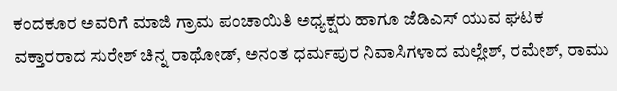ಕಂದಕೂರ ಅವರಿಗೆ ಮಾಜಿ ಗ್ರಾಮ ಪಂಚಾಯಿತಿ ಅಧ್ಯಕ್ಷರು ಹಾಗೂ ಜೆಡಿಎಸ್ ಯುವ ಘಟಕ ವಕ್ತಾರರಾದ ಸುರೇಶ್ ಚಿನ್ನ ರಾಥೋಡ್, ಅನಂತ ಧರ್ಮಪುರ ನಿವಾಸಿಗಳಾದ ಮಲ್ಲೇಶ್, ರಮೇಶ್, ರಾಮು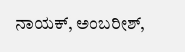ನಾಯಕ್, ಅಂಬರೀಶ್,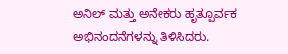ಅನಿಲ್ ಮತ್ತು ಅನೇಕರು ಹೃತ್ಪೂರ್ವಕ ಅಭಿನಂದನೆಗಳನ್ನು ತಿಳಿಸಿದರು.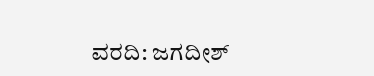ವರದಿ: ಜಗದೀಶ್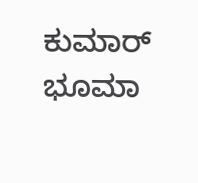ಕುಮಾರ್ ಭೂಮಾ